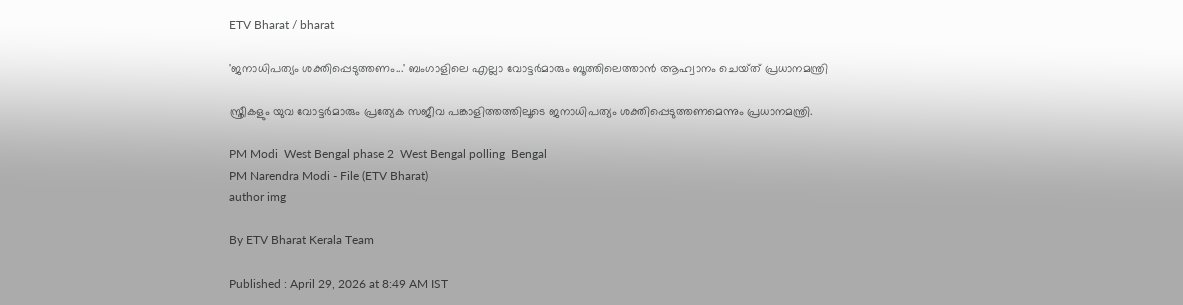ETV Bharat / bharat

'ജനാധിപത്യം ശക്തിപ്പെടുത്തണം...' ബംഗാളിലെ എല്ലാ വോട്ടർമാരും ബൂത്തിലെത്താൻ ആഹ്വാനം ചെയ്‌ത് പ്രധാനമന്ത്രി

സ്ത്രീകളും യുവ വോട്ടർമാരും പ്രത്യേക സജീവ പങ്കാളിത്തത്തിലൂടെ ജനാധിപത്യം ശക്തിപ്പെടുത്തണമെന്നും പ്രധാനമന്ത്രി.

PM Modi  West Bengal phase 2  West Bengal polling  Bengal
PM Narendra Modi - File (ETV Bharat)
author img

By ETV Bharat Kerala Team

Published : April 29, 2026 at 8:49 AM IST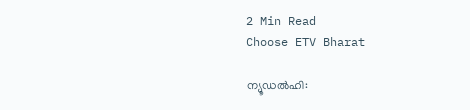2 Min Read
Choose ETV Bharat

ന്യൂഡൽഹി: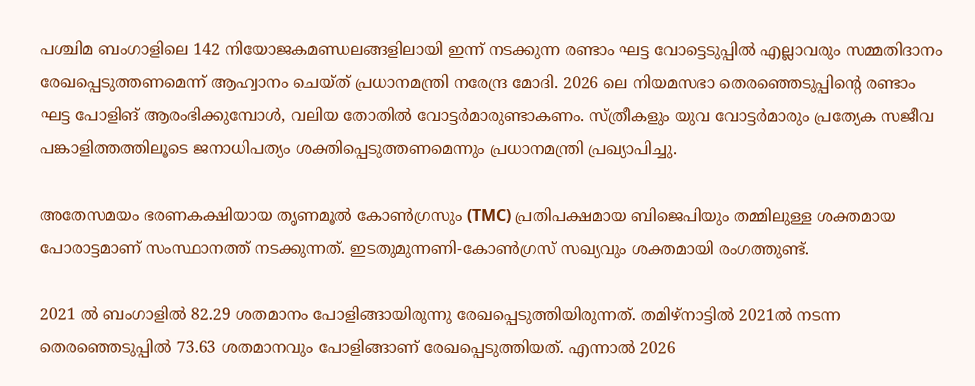പശ്ചിമ ബംഗാളിലെ 142 നിയോജകമണ്ഡലങ്ങളിലായി ഇന്ന് നടക്കുന്ന രണ്ടാം ഘട്ട വോട്ടെടുപ്പിൽ എല്ലാവരും സമ്മതിദാനം രേഖപ്പെടുത്തണമെന്ന് ആഹ്വാനം ചെയ്‌ത് പ്രധാനമന്ത്രി നരേന്ദ്ര മോദി. 2026 ലെ നിയമസഭാ തെരഞ്ഞെടുപ്പിൻ്റെ രണ്ടാം ഘട്ട പോളിങ് ആരംഭിക്കുമ്പോൾ, വലിയ തോതിൽ വോട്ടർമാരുണ്ടാകണം. സ്ത്രീകളും യുവ വോട്ടർമാരും പ്രത്യേക സജീവ പങ്കാളിത്തത്തിലൂടെ ജനാധിപത്യം ശക്തിപ്പെടുത്തണമെന്നും പ്രധാനമന്ത്രി പ്രഖ്യാപിച്ചു.

അതേസമയം ഭരണകക്ഷിയായ തൃണമൂൽ കോൺഗ്രസും (TMC) പ്രതിപക്ഷമായ ബിജെപിയും തമ്മിലുള്ള ശക്തമായ പോരാട്ടമാണ് സംസ്ഥാനത്ത് നടക്കുന്നത്. ഇടതുമുന്നണി-കോൺഗ്രസ് സഖ്യവും ശക്തമായി രംഗത്തുണ്ട്.

2021 ൽ ബംഗാളിൽ 82.29 ശതമാനം പോളിങ്ങായിരുന്നു രേഖപ്പെടുത്തിയിരുന്നത്. തമിഴ്‌നാട്ടിൽ 2021ൽ നടന്ന തെരഞ്ഞെടുപ്പിൽ 73.63 ശതമാനവും പോളിങ്ങാണ് രേഖപ്പെടുത്തിയത്. എന്നാൽ 2026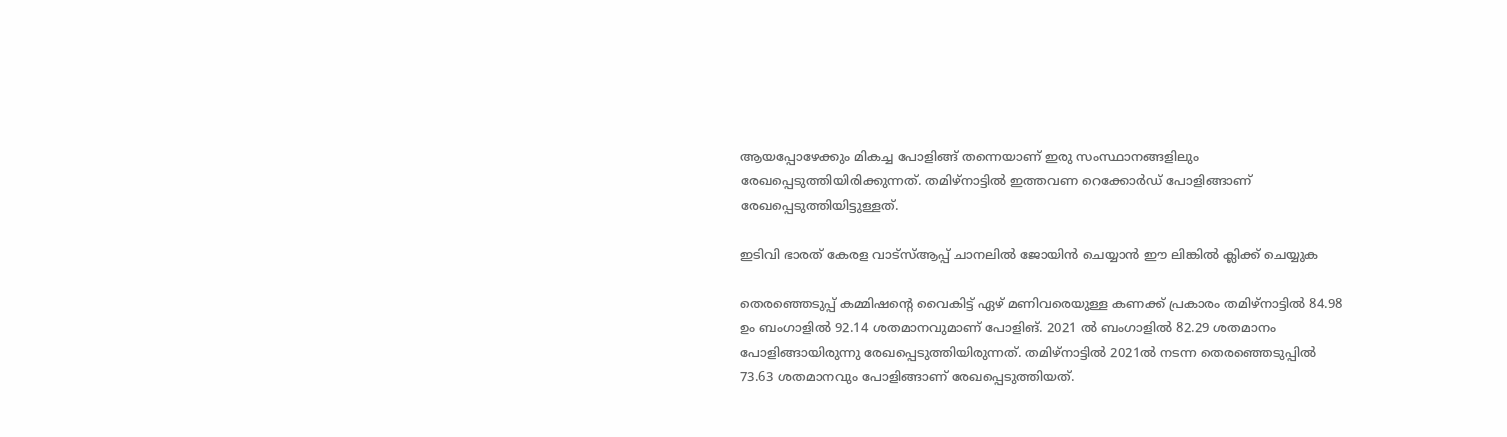ആയപ്പോഴേക്കും മികച്ച പോളിങ്ങ് തന്നെയാണ് ഇരു സംസ്ഥാനങ്ങളിലും രേഖപ്പെടുത്തിയിരിക്കുന്നത്. തമിഴ്‌നാട്ടിൽ ഇത്തവണ റെക്കോർഡ് പോളിങ്ങാണ് രേഖപ്പെടുത്തിയിട്ടുള്ളത്.

ഇടിവി ഭാരത് കേരള വാട്‌സ്‌ആപ്പ് ചാനലില്‍ ജോയിന്‍ ചെയ്യാന്‍ ഈ ലിങ്കില്‍ ക്ലിക്ക് ചെയ്യുക

തെരഞ്ഞെടുപ്പ് കമ്മിഷൻ്റെ വൈകിട്ട് ഏഴ് മണിവരെയുള്ള കണക്ക് പ്രകാരം തമിഴ്‌നാട്ടിൽ 84.98 ഉം ബംഗാളിൽ 92.14 ശതമാനവുമാണ് പോളിങ്. 2021 ൽ ബംഗാളിൽ 82.29 ശതമാനം പോളിങ്ങായിരുന്നു രേഖപ്പെടുത്തിയിരുന്നത്. തമിഴ്‌നാട്ടിൽ 2021ൽ നടന്ന തെരഞ്ഞെടുപ്പിൽ 73.63 ശതമാനവും പോളിങ്ങാണ് രേഖപ്പെടുത്തിയത്.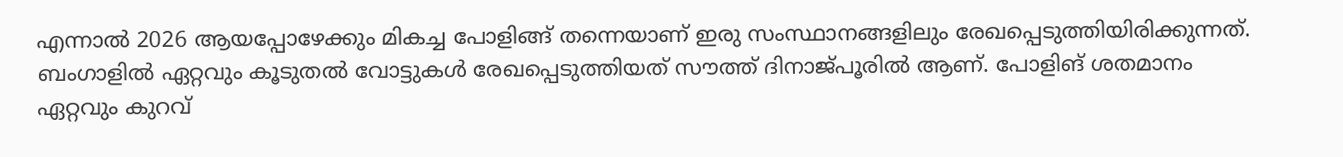എന്നാൽ 2026 ആയപ്പോഴേക്കും മികച്ച പോളിങ്ങ് തന്നെയാണ് ഇരു സംസ്ഥാനങ്ങളിലും രേഖപ്പെടുത്തിയിരിക്കുന്നത്. ബംഗാളിൽ ഏറ്റവും കൂടുതൽ വോട്ടുകൾ രേഖപ്പെടുത്തിയത് സൗത്ത് ദിനാജ്‌പൂരിൽ ആണ്. പോളിങ് ശതമാനം ഏറ്റവും കുറവ്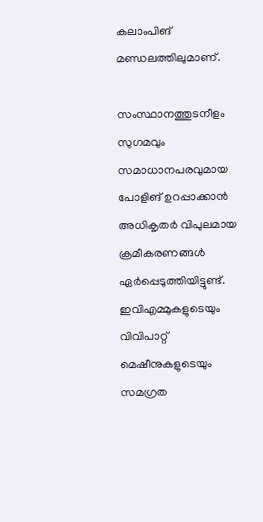കലാംപിങ് മണ്ഡലത്തിലുമാണ്.

സംസ്ഥാനത്തുടനീളം സുഗമവും സമാധാനപരവുമായ പോളിങ് ഉറപ്പാക്കാൻ അധികൃതർ വിപുലമായ ക്രമീകരണങ്ങൾ ഏർപ്പെടുത്തിയിട്ടുണ്ട്. ഇവിഎമ്മുകളുടെയും വിവിപാറ്റ് മെഷീനുകളുടെയും സമഗ്രത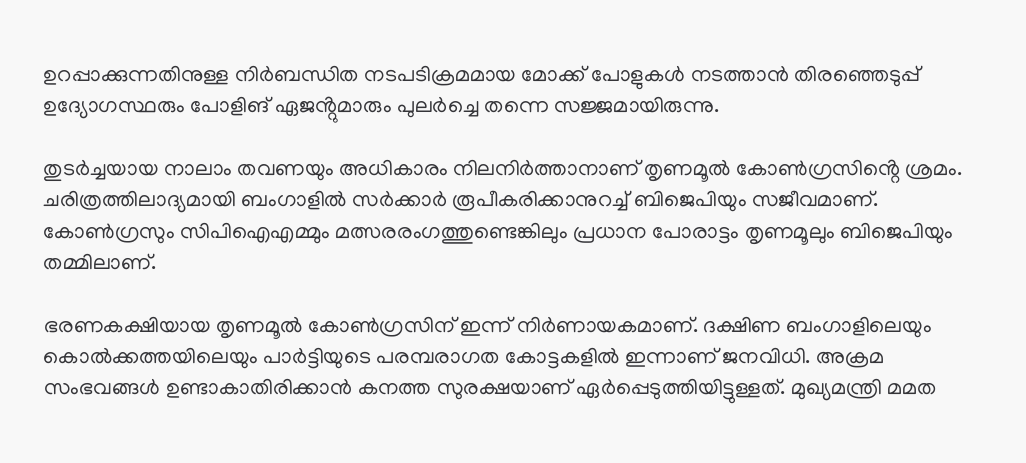ഉറപ്പാക്കുന്നതിനുള്ള നിർബന്ധിത നടപടിക്രമമായ മോക്ക് പോളുകൾ നടത്താൻ തിരഞ്ഞെടുപ്പ് ഉദ്യോഗസ്ഥരും പോളിങ് ഏജൻ്റുമാരും പുലർച്ചെ തന്നെ സജ്ജമായിരുന്നു.

തുടർച്ചയായ നാലാം തവണയും അധികാരം നിലനിർത്താനാണ് തൃണമൂൽ കോൺഗ്രസിൻ്റെ ശ്രമം. ചരിത്രത്തിലാദ്യമായി ബംഗാളിൽ സർക്കാർ രൂപീകരിക്കാനുറച്ച് ബിജെപിയും സജീവമാണ്. കോൺഗ്രസും സിപിഐഎമ്മും മത്സരരംഗത്തുണ്ടെങ്കിലും പ്രധാന പോരാട്ടം തൃണമൂലും ബിജെപിയും തമ്മിലാണ്.

ഭരണകക്ഷിയായ തൃണമൂൽ കോൺഗ്രസിന് ഇന്ന് നിർണായകമാണ്. ദക്ഷിണ ബംഗാളിലെയും കൊൽക്കത്തയിലെയും പാർട്ടിയുടെ പരമ്പരാഗത കോട്ടകളിൽ ഇന്നാണ് ജനവിധി. അക്രമ സംഭവങ്ങള്‍ ഉണ്ടാകാതിരിക്കാൻ കനത്ത സുരക്ഷയാണ് ഏർപ്പെടുത്തിയിട്ടുള്ളത്. മുഖ്യമന്ത്രി മമത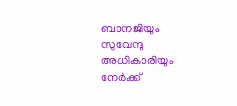ബാനജിയും സുവേന്ദു അധികാരിയും നേർക്ക്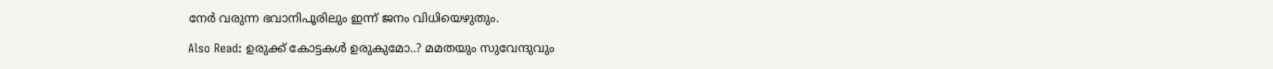നേർ വരുന്ന ഭവാനിപൂരിലും ഇന്ന് ജനം വിധിയെഴുതും.

Also Read: ഉരുക്ക് കോട്ടകള്‍ ഉരുകുമോ..? മമതയും സുവേന്ദുവും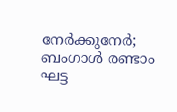നേർക്കുനേർ; ബംഗാള്‍ രണ്ടാം ഘട്ട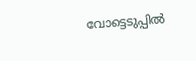വോട്ടെടുപ്പിൽ